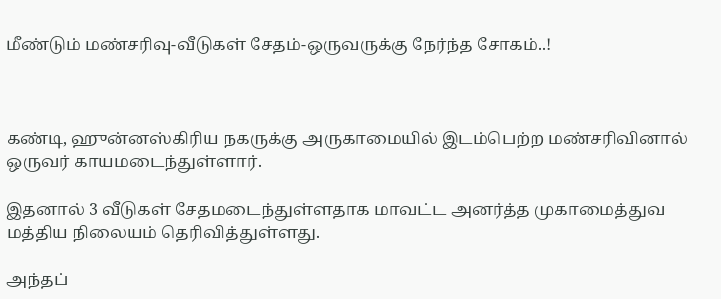மீண்டும் மண்சரிவு-வீடுகள் சேதம்-ஒருவருக்கு நேர்ந்த சோகம்..!



கண்டி, ஹுன்னஸ்கிரிய நகருக்கு அருகாமையில் இடம்பெற்ற மண்சரிவினால் ஒருவர் காயமடைந்துள்ளார்.

இதனால் 3 வீடுகள் சேதமடைந்துள்ளதாக மாவட்ட அனர்த்த முகாமைத்துவ மத்திய நிலையம் தெரிவித்துள்ளது.

அந்தப்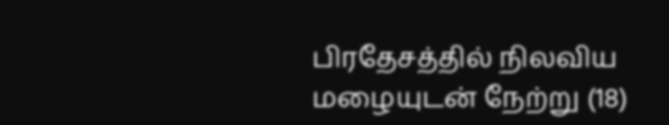பிரதேசத்தில் நிலவிய மழையுடன் நேற்று (18)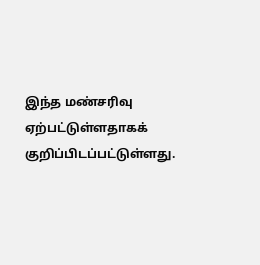இந்த மண்சரிவு ஏற்பட்டுள்ளதாகக் குறிப்பிடப்பட்டுள்ளது.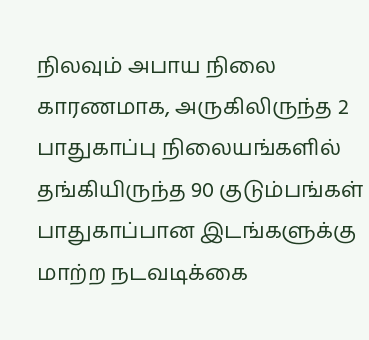நிலவும் அபாய நிலை காரணமாக, அருகிலிருந்த 2 பாதுகாப்பு நிலையங்களில் தங்கியிருந்த 90 குடும்பங்கள் பாதுகாப்பான இடங்களுக்கு மாற்ற நடவடிக்கை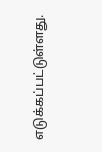எடுக்கப்பட்டுள்ளது.